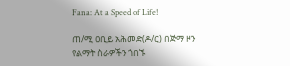Fana: At a Speed of Life!

ጠ/ሚ ዐቢይ አሕመድ(ዶ/ር) በጅማ ዞን የልማት ስራዎችን ጎበኙ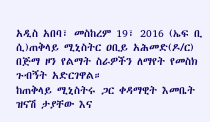አዲስ አበባ፣ መስከረም 19፣ 2016 (ኤፍ ቢ ሲ)ጠቅላይ ሚኒስትር ዐቢይ አሕመድ(ዶ/ር) በጅማ ዞን የልማት ስራዎችን ለማየት የመስክ ጉብኝት አድርገዋል።
ከጠቅላይ ሚኒስትሩ ጋር ቀዳማዊት እመቤት ዝናሽ ታያቸው እና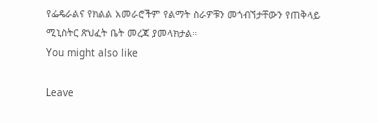የፌዴራልና የክልል አመራሮችም የልማት ስራዎቹን መጎብኘታቸውን የጠቅላይ ሚኒስትር ጽህፈት ቤት መረጃ ያመላክታል።
You might also like

Leave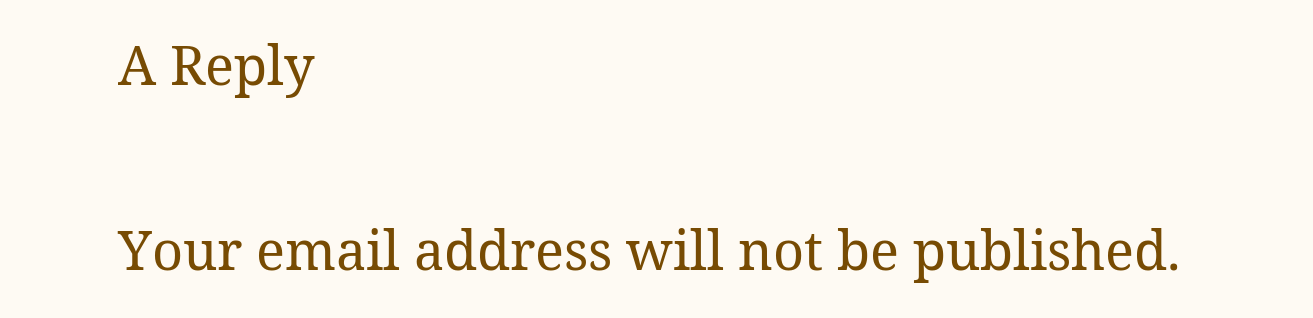A Reply

Your email address will not be published.